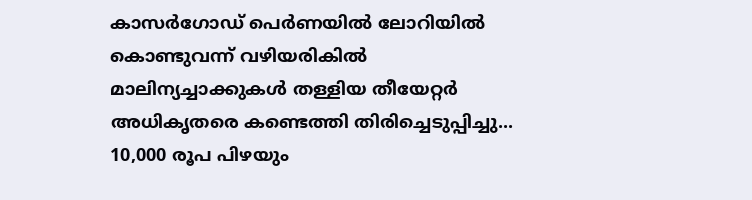കാസർഗോഡ് പെർണയിൽ ലോറിയിൽ കൊണ്ടുവന്ന് വഴിയരികിൽ മാലിന്യച്ചാക്കുകൾ തള്ളിയ തീയേറ്റർ അധികൃതരെ കണ്ടെത്തി തിരിച്ചെടുപ്പിച്ചു... 10,000 രൂപ പിഴയും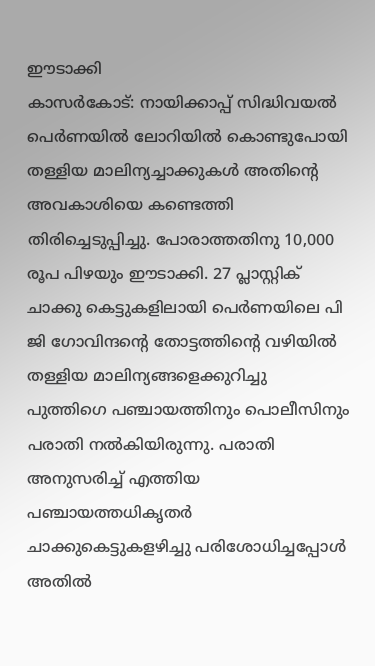ഈടാക്കി
കാസർകോട്: നായിക്കാപ്പ് സിദ്ധിവയൽ പെർണയിൽ ലോറിയിൽ കൊണ്ടുപോയി തള്ളിയ മാലിന്യച്ചാക്കുകൾ അതിന്റെ അവകാശിയെ കണ്ടെത്തി തിരിച്ചെടുപ്പിച്ചു. പോരാത്തതിനു 10,000 രൂപ പിഴയും ഈടാക്കി. 27 പ്ലാസ്റ്റിക് ചാക്കു കെട്ടുകളിലായി പെർണയിലെ പി ജി ഗോവിന്ദന്റെ തോട്ടത്തിന്റെ വഴിയിൽ തള്ളിയ മാലിന്യങ്ങളെക്കുറിച്ചു പുത്തിഗെ പഞ്ചായത്തിനും പൊലീസിനും പരാതി നൽകിയിരുന്നു. പരാതി അനുസരിച്ച് എത്തിയ പഞ്ചായത്തധികൃതർ ചാക്കുകെട്ടുകളഴിച്ചു പരിശോധിച്ചപ്പോൾ അതിൽ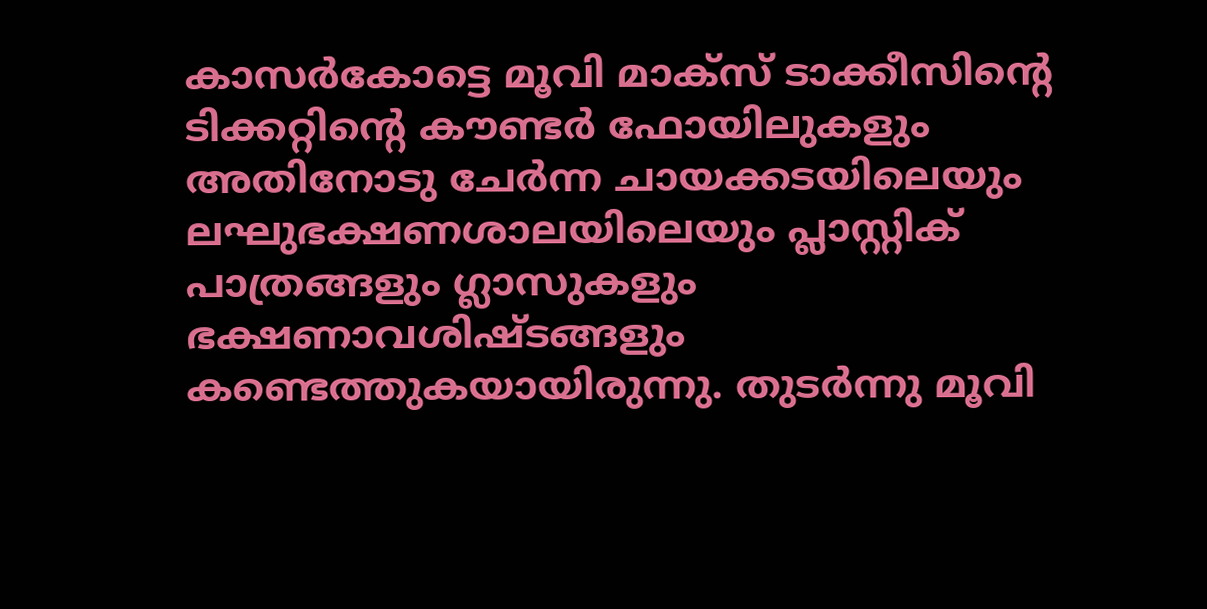കാസർകോട്ടെ മൂവി മാക്സ് ടാക്കീസിന്റെ ടിക്കറ്റിന്റെ കൗണ്ടർ ഫോയിലുകളും അതിനോടു ചേർന്ന ചായക്കടയിലെയും ലഘുഭക്ഷണശാലയിലെയും പ്ലാസ്റ്റിക് പാത്രങ്ങളും ഗ്ലാസുകളും ഭക്ഷണാവശിഷ്ടങ്ങളും കണ്ടെത്തുകയായിരുന്നു. തുടർന്നു മൂവി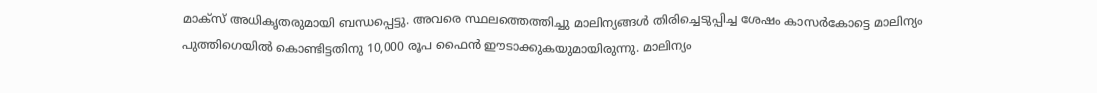മാക്സ് അധികൃതരുമായി ബന്ധപ്പെട്ടു. അവരെ സ്ഥലത്തെത്തിച്ചു മാലിന്യങ്ങൾ തിരിച്ചെടുപ്പിച്ച ശേഷം കാസർകോട്ടെ മാലിന്യം പുത്തിഗെയിൽ കൊണ്ടിട്ടതിനു 10,000 രൂപ ഫൈൻ ഈടാക്കുകയുമായിരുന്നു. മാലിന്യം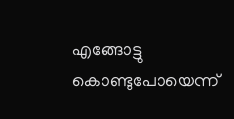എങ്ങോട്ടു കൊണ്ടുപോയെന്ന്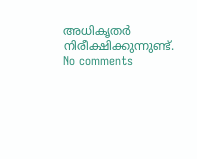അധികൃതർ നിരീക്ഷിക്കുന്നുണ്ട്.
No comments